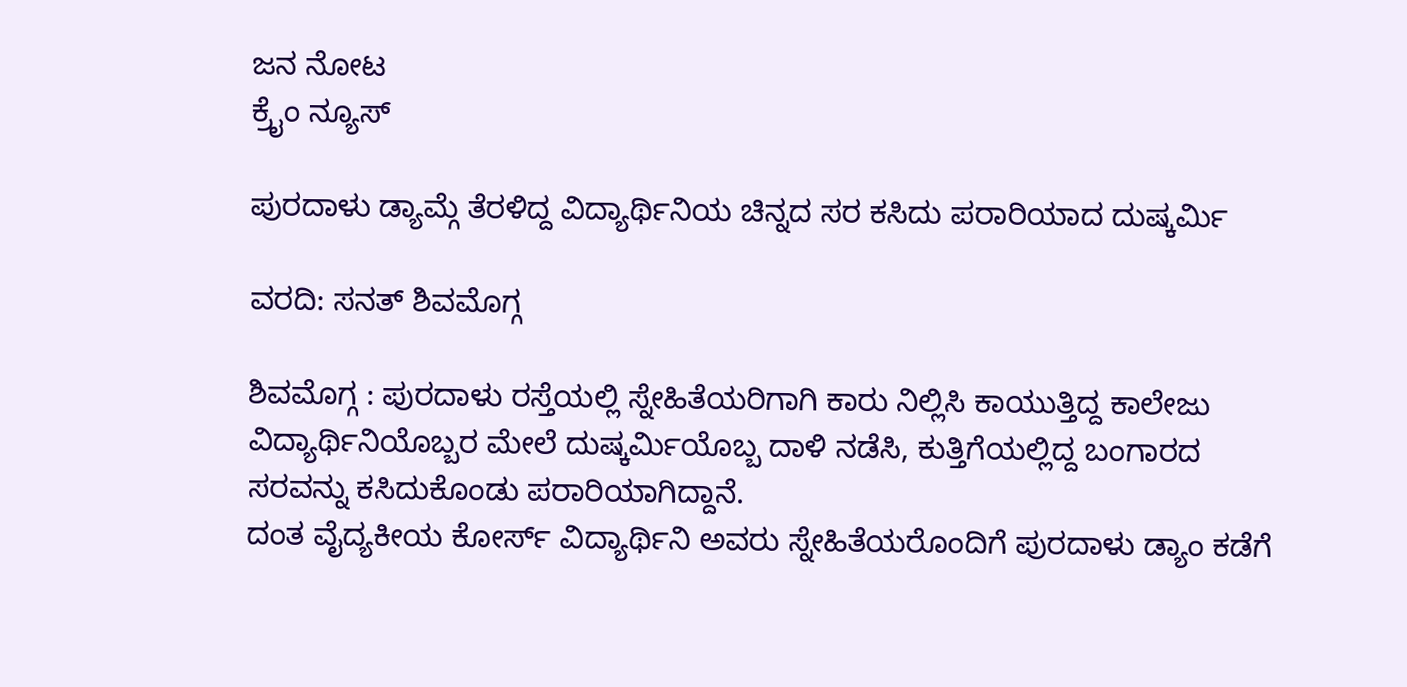ಜನ ನೋಟ
ಕ್ರೈಂ ನ್ಯೂಸ್

ಪುರದಾಳು ಡ್ಯಾಮ್ಗೆ ತೆರಳಿದ್ದ ವಿದ್ಯಾರ್ಥಿನಿಯ ಚಿನ್ನದ ಸರ ಕಸಿದು ಪರಾರಿಯಾದ ದುಷ್ಕರ್ಮಿ

ವರದಿ: ಸನತ್ ಶಿವಮೊಗ್ಗ

ಶಿವಮೊಗ್ಗ : ಪುರದಾಳು ರಸ್ತೆಯಲ್ಲಿ ಸ್ನೇಹಿತೆಯರಿಗಾಗಿ ಕಾರು ನಿಲ್ಲಿಸಿ ಕಾಯುತ್ತಿದ್ದ ಕಾಲೇಜು ವಿದ್ಯಾರ್ಥಿನಿಯೊಬ್ಬರ ಮೇಲೆ ದುಷ್ಕರ್ಮಿಯೊಬ್ಬ ದಾಳಿ ನಡೆಸಿ, ಕುತ್ತಿಗೆಯಲ್ಲಿದ್ದ ಬಂಗಾರದ ಸರವನ್ನು ಕಸಿದುಕೊಂಡು ಪರಾರಿಯಾಗಿದ್ದಾನೆ.
ದಂತ ವೈದ್ಯಕೀಯ ಕೋರ್ಸ್ ವಿದ್ಯಾರ್ಥಿನಿ ಅವರು ಸ್ನೇಹಿತೆಯರೊಂದಿಗೆ ಪುರದಾಳು ಡ್ಯಾಂ ಕಡೆಗೆ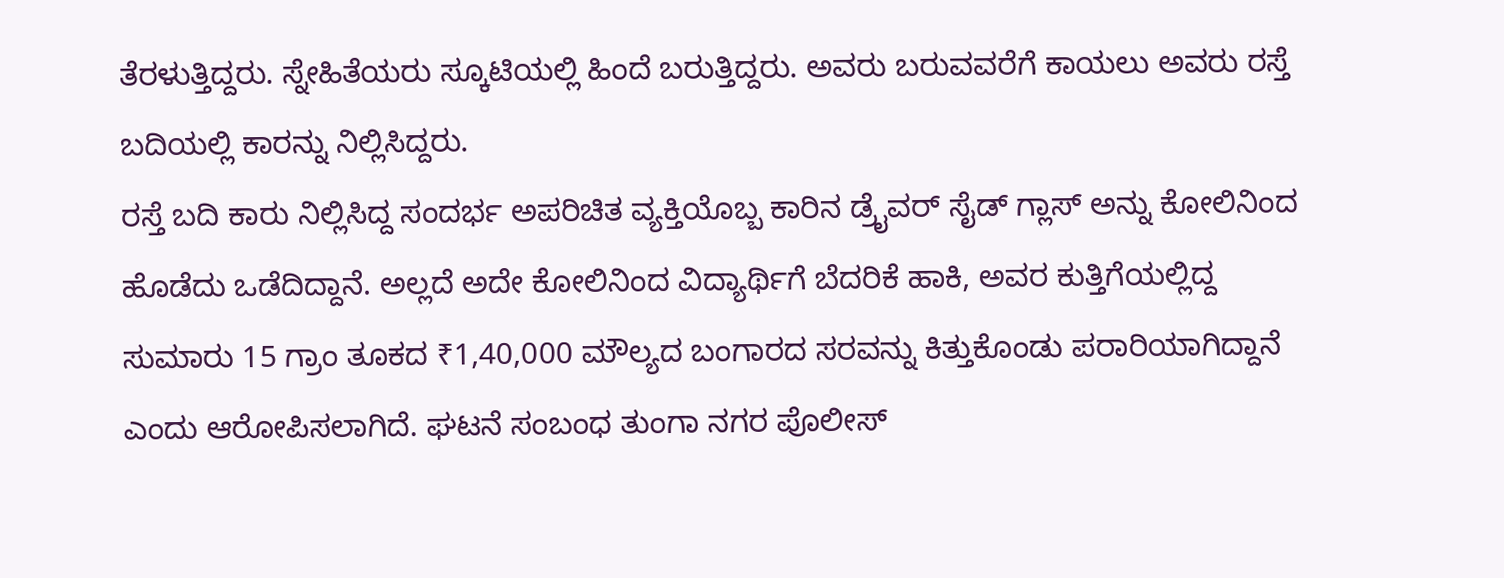ತೆರಳುತ್ತಿದ್ದರು. ಸ್ನೇಹಿತೆಯರು ಸ್ಕೂಟಿಯಲ್ಲಿ ಹಿಂದೆ ಬರುತ್ತಿದ್ದರು. ಅವರು ಬರುವವರೆಗೆ ಕಾಯಲು ಅವರು ರಸ್ತೆ ಬದಿಯಲ್ಲಿ ಕಾರನ್ನು ನಿಲ್ಲಿಸಿದ್ದರು.
ರಸ್ತೆ ಬದಿ ಕಾರು ನಿಲ್ಲಿಸಿದ್ದ ಸಂದರ್ಭ ಅಪರಿಚಿತ ವ್ಯಕ್ತಿಯೊಬ್ಬ ಕಾರಿನ ಡ್ರೈವರ್ ಸೈಡ್ ಗ್ಲಾಸ್ ಅನ್ನು ಕೋಲಿನಿಂದ ಹೊಡೆದು ಒಡೆದಿದ್ದಾನೆ. ಅಲ್ಲದೆ ಅದೇ ಕೋಲಿನಿಂದ ವಿದ್ಯಾರ್ಥಿಗೆ ಬೆದರಿಕೆ ಹಾಕಿ, ಅವರ ಕುತ್ತಿಗೆಯಲ್ಲಿದ್ದ ಸುಮಾರು 15 ಗ್ರಾಂ ತೂಕದ ₹1,40,000 ಮೌಲ್ಯದ ಬಂಗಾರದ ಸರವನ್ನು ಕಿತ್ತುಕೊಂಡು ಪರಾರಿಯಾಗಿದ್ದಾನೆ ಎಂದು ಆರೋಪಿಸಲಾಗಿದೆ. ಘಟನೆ ಸಂಬಂಧ ತುಂಗಾ ನಗರ ಪೊಲೀಸ್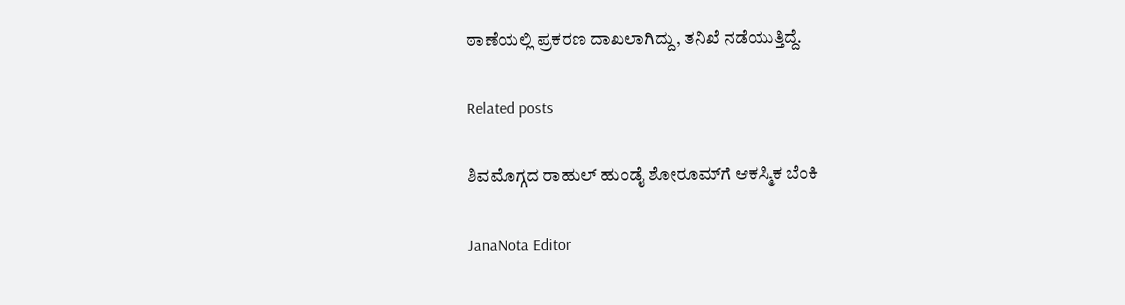ಠಾಣೆಯಲ್ಲಿ ಪ್ರಕರಣ ದಾಖಲಾಗಿದ್ದು, ತನಿಖೆ ನಡೆಯುತ್ತಿದ್ದೆ.

Related posts

ಶಿವಮೊಗ್ಗದ ರಾಹುಲ್ ಹುಂಡೈ ಶೋರೂಮ್‌ಗೆ ಆಕಸ್ಮಿಕ ಬೆಂಕಿ

JanaNota Editor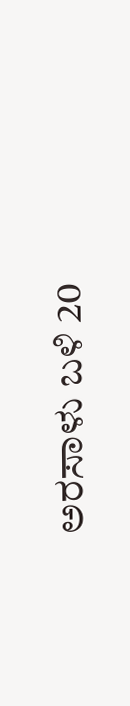ಅರಸಾಳು ಬಳಿ 20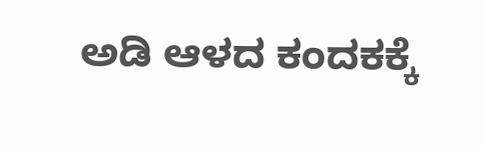ಅಡಿ ಆಳದ ಕಂದಕಕ್ಕೆ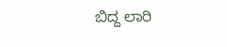ಬಿದ್ದ ಲಾರಿ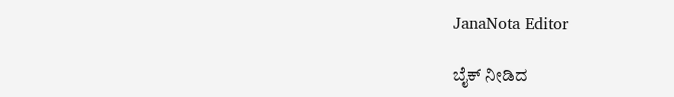JanaNota Editor

ಬೈಕ್ ನೀಡಿದ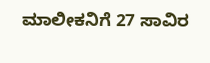ಮಾಲೀಕನಿಗೆ 27 ಸಾವಿರ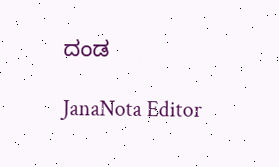ದಂಡ

JanaNota Editor